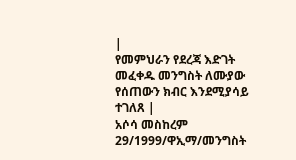|
የመምህራን የደረጃ እድገት መፈቀዱ መንግስት ለሙያው የሰጠውን ክብር እንደሚያሳይ ተገለጸ |
አሶሳ መስከረም 29/1999/ዋኢማ/መንግስት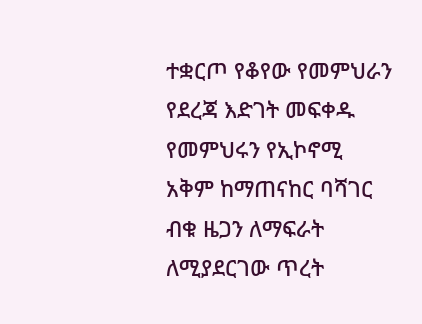ተቋርጦ የቆየው የመምህራን የደረጃ እድገት መፍቀዱ የመምህሩን የኢኮኖሚ አቅም ከማጠናከር ባሻገር ብቁ ዜጋን ለማፍራት ለሚያደርገው ጥረት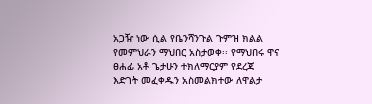አጋዥ ነው ሲል የቤንሻንጉል ጉምዝ ክልል የመምህራን ማህበር አስታወቀ፡፡ የማህበሩ ዋና ፀሐፊ አቶ ጌታሁን ተክለማርያም የደረጃ እድገት መፈቀዱን አስመልክተው ለዋልታ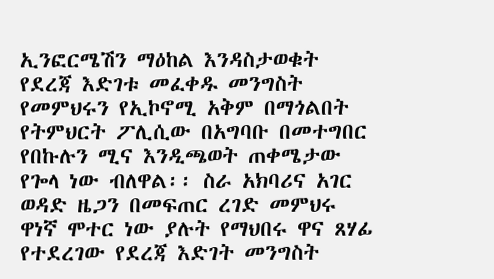ኢንፎርሜሽን ማዕከል እንዳስታወቁት የደረጃ እድገቱ መፈቀዱ መንግስት የመምህሩን የኢኮኖሚ አቅም በማጎልበት የትምህርት ፖሊሲው በአግባቡ በመተግበር የበኩሉን ሚና እንዲጫወት ጠቀሜታው የጐላ ነው ብለዋል፡፡ ስራ አክባሪና አገር ወዳድ ዜጋን በመፍጠር ረገድ መምህሩ ዋነኛ ሞተር ነው ያሉት የማህበሩ ዋና ጸሃፊ የተደረገው የደረጃ እድገት መንግስት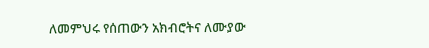ለመምህሩ የሰጠውን አክብሮትና ለሙያው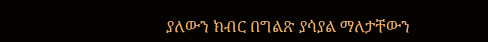ያለውን ክብር በግልጽ ያሳያል ማለታቸውን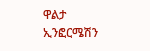ዋልታ ኢንፎርሜሽን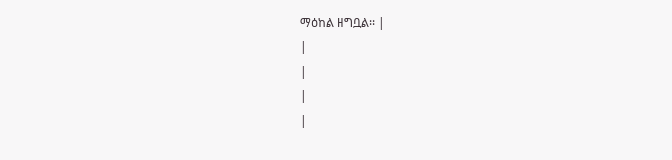ማዕከል ዘግቧል፡፡ |
|
|
|
|